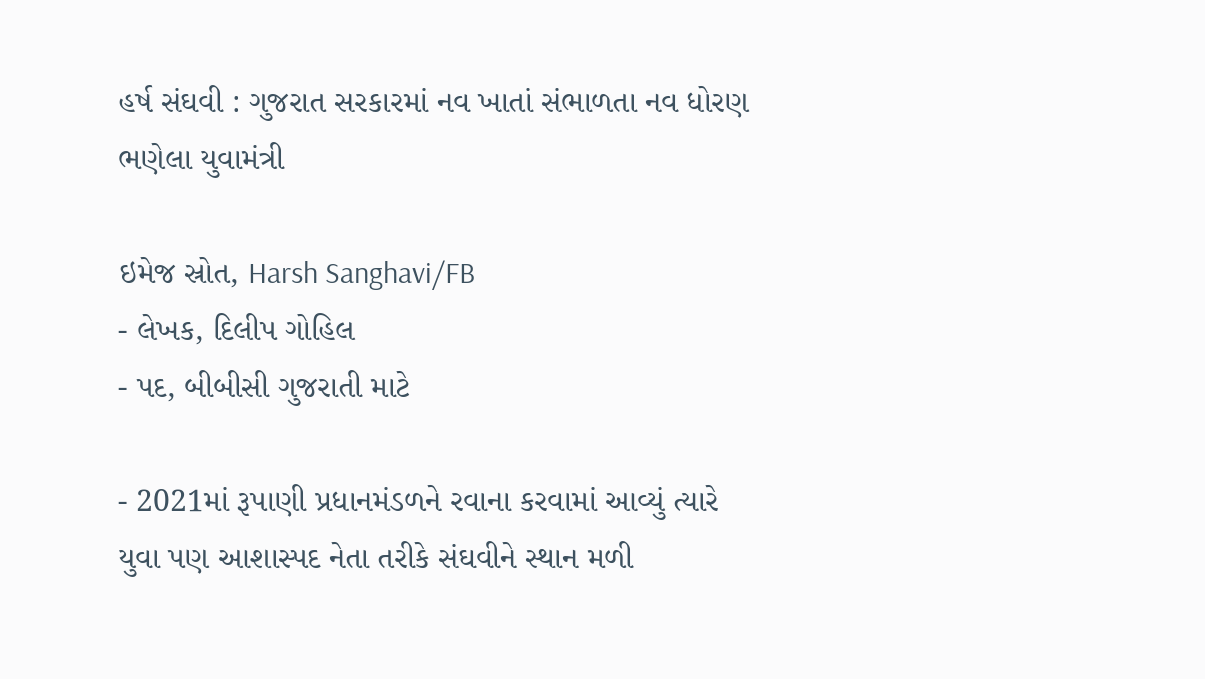હર્ષ સંઘવી : ગુજરાત સરકારમાં નવ ખાતાં સંભાળતા નવ ધોરણ ભણેલા યુવામંત્રી

ઇમેજ સ્રોત, Harsh Sanghavi/FB
- લેખક, દિલીપ ગોહિલ
- પદ, બીબીસી ગુજરાતી માટે

- 2021માં રૂપાણી પ્રધાનમંડળને રવાના કરવામાં આવ્યું ત્યારે યુવા પણ આશાસ્પદ નેતા તરીકે સંઘવીને સ્થાન મળી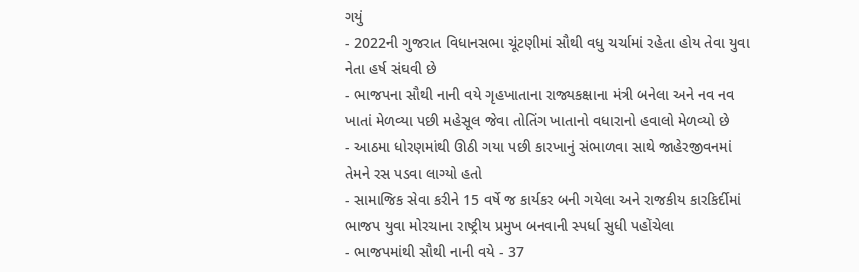ગયું
- 2022ની ગુજરાત વિધાનસભા ચૂંટણીમાં સૌથી વધુ ચર્ચામાં રહેતા હોય તેવા યુવા નેતા હર્ષ સંઘવી છે
- ભાજપના સૌથી નાની વયે ગૃહખાતાના રાજ્યકક્ષાના મંત્રી બનેલા અને નવ નવ ખાતાં મેળવ્યા પછી મહેસૂલ જેવા તોતિંગ ખાતાનો વધારાનો હવાલો મેળવ્યો છે
- આઠમા ધોરણમાંથી ઊઠી ગયા પછી કારખાનું સંભાળવા સાથે જાહેરજીવનમાં તેમને રસ પડવા લાગ્યો હતો
- સામાજિક સેવા કરીને 15 વર્ષે જ કાર્યકર બની ગયેલા અને રાજકીય કારકિર્દીમાં ભાજપ યુવા મોરચાના રાષ્ટ્રીય પ્રમુખ બનવાની સ્પર્ધા સુધી પહોંચેલા
- ભાજપમાંથી સૌથી નાની વયે - 37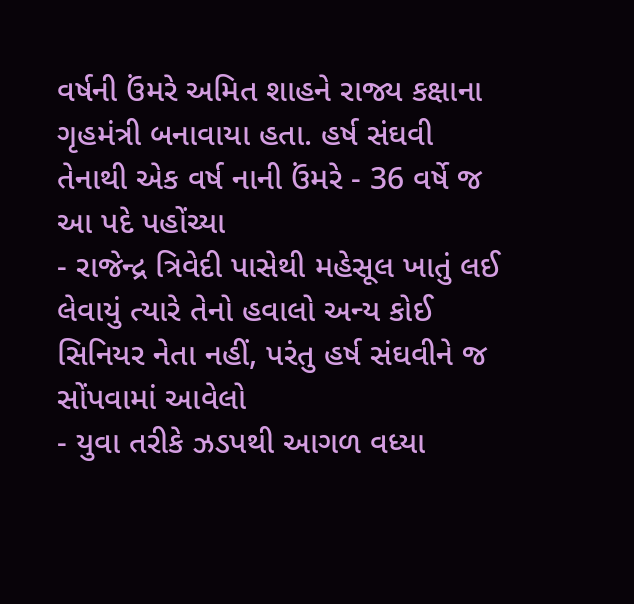વર્ષની ઉંમરે અમિત શાહને રાજ્ય કક્ષાના ગૃહમંત્રી બનાવાયા હતા. હર્ષ સંઘવી તેનાથી એક વર્ષ નાની ઉંમરે - 36 વર્ષે જ આ પદે પહોંચ્યા
- રાજેન્દ્ર ત્રિવેદી પાસેથી મહેસૂલ ખાતું લઈ લેવાયું ત્યારે તેનો હવાલો અન્ય કોઈ સિનિયર નેતા નહીં, પરંતુ હર્ષ સંઘવીને જ સોંપવામાં આવેલો
- યુવા તરીકે ઝડપથી આગળ વધ્યા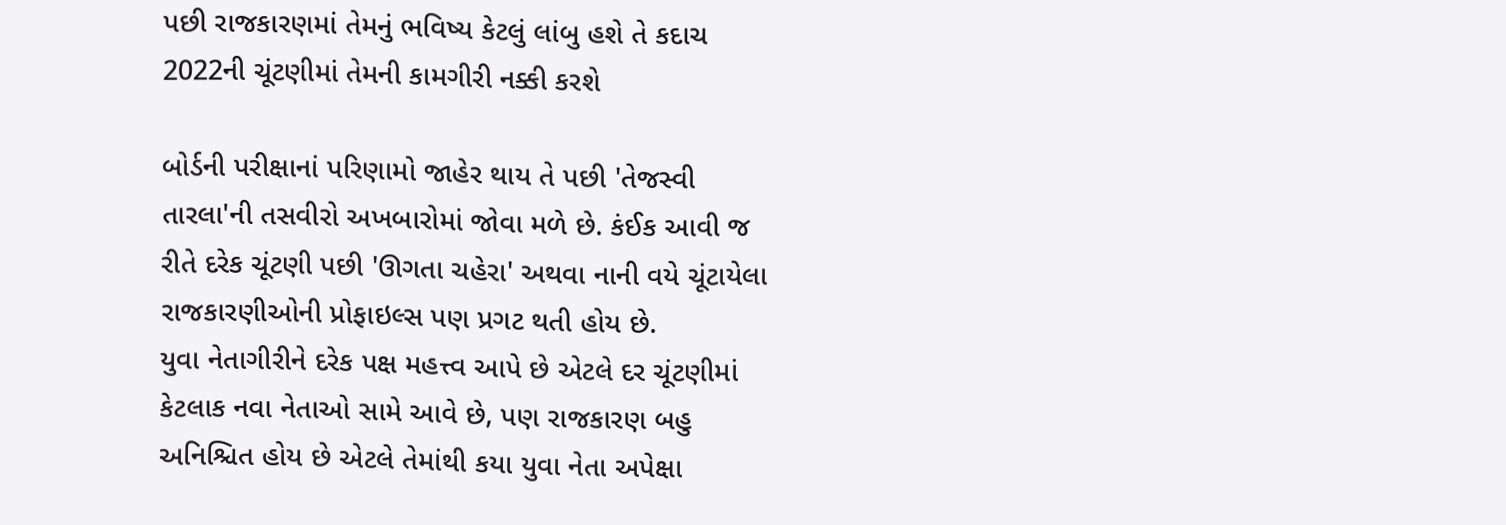પછી રાજકારણમાં તેમનું ભવિષ્ય કેટલું લાંબુ હશે તે કદાચ 2022ની ચૂંટણીમાં તેમની કામગીરી નક્કી કરશે

બોર્ડની પરીક્ષાનાં પરિણામો જાહેર થાય તે પછી 'તેજસ્વી તારલા'ની તસવીરો અખબારોમાં જોવા મળે છે. કંઈક આવી જ રીતે દરેક ચૂંટણી પછી 'ઊગતા ચહેરા' અથવા નાની વયે ચૂંટાયેલા રાજકારણીઓની પ્રોફાઇલ્સ પણ પ્રગટ થતી હોય છે.
યુવા નેતાગીરીને દરેક પક્ષ મહત્ત્વ આપે છે એટલે દર ચૂંટણીમાં કેટલાક નવા નેતાઓ સામે આવે છે, પણ રાજકારણ બહુ અનિશ્ચિત હોય છે એટલે તેમાંથી કયા યુવા નેતા અપેક્ષા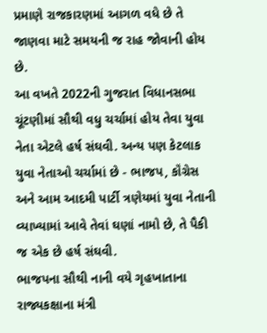પ્રમાણે રાજકારણમાં આગળ વધે છે તે જાણવા માટે સમયની જ રાહ જોવાની હોય છે.
આ વખતે 2022ની ગુજરાત વિધાનસભા ચૂંટણીમાં સૌથી વધુ ચર્ચામાં હોય તેવા યુવા નેતા એટલે હર્ષ સંઘવી. અન્ય પણ કેટલાક યુવા નેતાઓ ચર્ચામાં છે - ભાજપ, કૉંગ્રેસ અને આમ આદમી પાર્ટી ત્રણેયમાં યુવા નેતાની વ્યાખ્યામાં આવે તેવાં ઘણાં નામો છે, તે પૈકી જ એક છે હર્ષ સંઘવી.
ભાજપના સૌથી નાની વયે ગૃહખાતાના રાજ્યકક્ષાના મંત્રી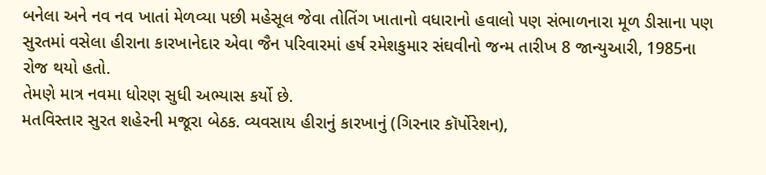બનેલા અને નવ નવ ખાતાં મેળવ્યા પછી મહેસૂલ જેવા તોતિંગ ખાતાનો વધારાનો હવાલો પણ સંભાળનારા મૂળ ડીસાના પણ સુરતમાં વસેલા હીરાના કારખાનેદાર એવા જૈન પરિવારમાં હર્ષ રમેશકુમાર સંઘવીનો જન્મ તારીખ 8 જાન્યુઆરી, 1985ના રોજ થયો હતો.
તેમણે માત્ર નવમા ધોરણ સુધી અભ્યાસ કર્યો છે.
મતવિસ્તાર સુરત શહેરની મજૂરા બેઠક. વ્યવસાય હીરાનું કારખાનું (ગિરનાર કૉર્પોરેશન),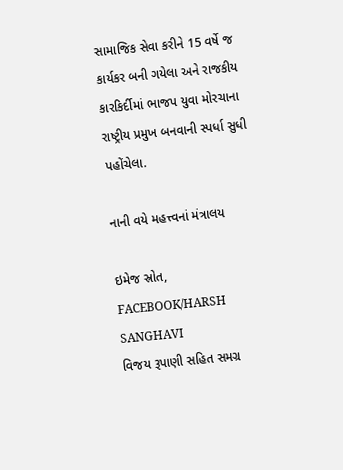સામાજિક સેવા કરીને 15 વર્ષે જ કાર્યકર બની ગયેલા અને રાજકીય કારકિર્દીમાં ભાજપ યુવા મોરચાના રાષ્ટ્રીય પ્રમુખ બનવાની સ્પર્ધા સુધી પહોંચેલા.

નાની વયે મહત્ત્વનાં મંત્રાલય

ઇમેજ સ્રોત, FACEBOOK/HARSH SANGHAVI
વિજય રૂપાણી સહિત સમગ્ર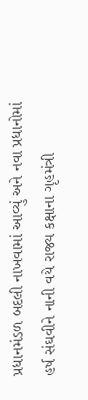પ્રધાનમંડળ બદલી નાખવામાં આવ્યું અને નવા પ્રધાનોમાં હર્ષ સંઘવીને નાની વયે રાજ્ય કક્ષાના ગૃહમંત્રી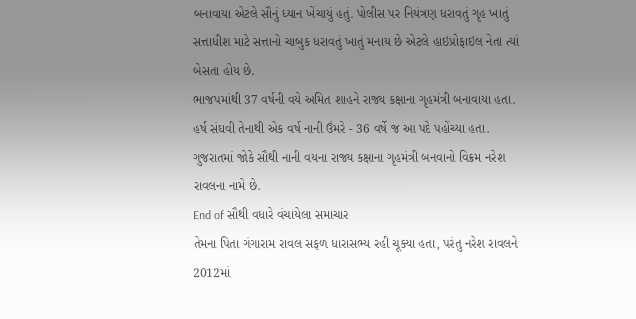બનાવાયા એટલે સૌનું ધ્યાન ખેંચાયું હતું. પોલીસ પર નિયંત્રણ ધરાવતું ગૃહ ખાતું સત્તાધીશ માટે સત્તાનો ચાબુક ધરાવતું ખાતું મનાય છે એટલે હાઇપ્રોફાઇલ નેતા ત્યાં બેસતા હોય છે.
ભાજપમાંથી 37 વર્ષની વયે અમિત શાહને રાજ્ય કક્ષાના ગૃહમંત્રી બનાવાયા હતા. હર્ષ સંઘવી તેનાથી એક વર્ષ નાની ઉંમરે - 36 વર્ષે જ આ પદે પહોંચ્યા હતા. ગુજરાતમાં જોકે સૌથી નાની વયના રાજ્ય કક્ષાના ગૃહમંત્રી બનવાનો વિક્રમ નરેશ રાવલના નામે છે.
End of સૌથી વધારે વંચાયેલા સમાચાર
તેમના પિતા ગંગારામ રાવલ સફળ ધારાસભ્ય રહી ચૂક્યા હતા, પરંતુ નરેશ રાવલને 2012માં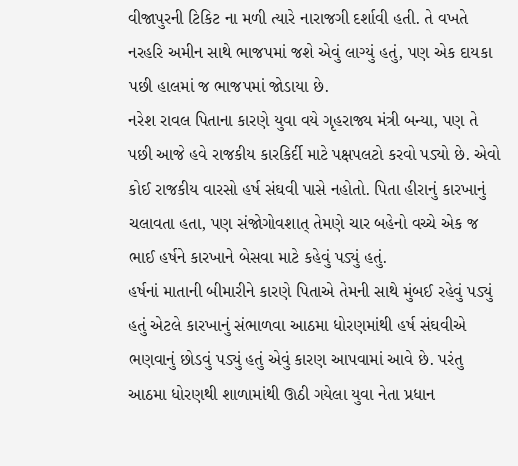વીજાપુરની ટિકિટ ના મળી ત્યારે નારાજગી દર્શાવી હતી. તે વખતે નરહરિ અમીન સાથે ભાજપમાં જશે એવું લાગ્યું હતું, પણ એક દાયકા પછી હાલમાં જ ભાજપમાં જોડાયા છે.
નરેશ રાવલ પિતાના કારણે યુવા વયે ગૃહરાજ્ય મંત્રી બન્યા, પણ તે પછી આજે હવે રાજકીય કારકિર્દી માટે પક્ષપલટો કરવો પડ્યો છે. એવો કોઈ રાજકીય વારસો હર્ષ સંઘવી પાસે નહોતો. પિતા હીરાનું કારખાનું ચલાવતા હતા, પણ સંજોગોવશાત્ તેમણે ચાર બહેનો વચ્ચે એક જ ભાઈ હર્ષને કારખાને બેસવા માટે કહેવું પડ્યું હતું.
હર્ષનાં માતાની બીમારીને કારણે પિતાએ તેમની સાથે મુંબઈ રહેવું પડ્યું હતું એટલે કારખાનું સંભાળવા આઠમા ધોરણમાંથી હર્ષ સંઘવીએ ભણવાનું છોડવું પડ્યું હતું એવું કારણ આપવામાં આવે છે. પરંતુ આઠમા ધોરણથી શાળામાંથી ઊઠી ગયેલા યુવા નેતા પ્રધાન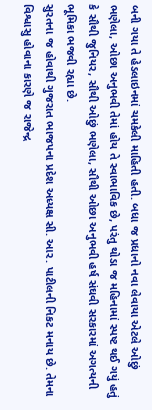બની ગયા તે હેડલાઇનમાં ચમકેલી માહિતી હતી. બધા જ પ્રધાનો નવા લેવાયા એટલે ઓછું ભણેલા, ઓછા અનુભવી તેમાં હોય તે સ્વાભાવિક છે, પરંતુ થોડા જ મહિનામાં સ્પષ્ટ થઈ ગયું હતું કે સૌથી જુનિયર, સૌથી ઓછું ભણેલા, સૌથી ઓછા અનુભવી હર્ષ સંઘવી સરકારમાં અગત્યની ભૂમિકા ભજવી રહ્યા છે.
સુરતના જ હોવાથી ગુજરાત ભાજપના પ્રદેશ અધ્યક્ષ સી. આર. પાટીલની નિકટ મનાય છે. તેમના વિશ્વાસુ હોવાના કારણે જ રાજેન્દ્ર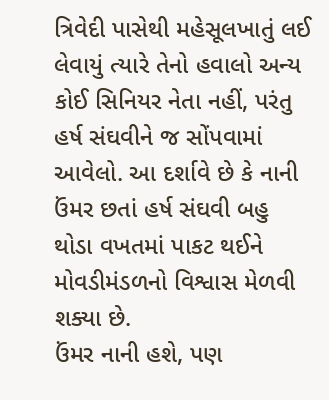ત્રિવેદી પાસેથી મહેસૂલખાતું લઈ લેવાયું ત્યારે તેનો હવાલો અન્ય કોઈ સિનિયર નેતા નહીં, પરંતુ હર્ષ સંઘવીને જ સોંપવામાં આવેલો. આ દર્શાવે છે કે નાની ઉંમર છતાં હર્ષ સંઘવી બહુ થોડા વખતમાં પાકટ થઈને મોવડીમંડળનો વિશ્વાસ મેળવી શક્યા છે.
ઉંમર નાની હશે, પણ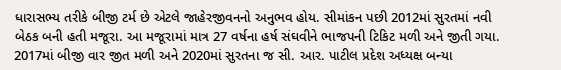ધારાસભ્ય તરીકે બીજી ટર્મ છે એટલે જાહેરજીવનનો અનુભવ હોય. સીમાંકન પછી 2012માં સુરતમાં નવી બેઠક બની હતી મજૂરા. આ મજૂરામાં માત્ર 27 વર્ષના હર્ષ સંઘવીને ભાજપની ટિકિટ મળી અને જીતી ગયા.
2017માં બીજી વાર જીત મળી અને 2020માં સુરતના જ સી. આર. પાટીલ પ્રદેશ અધ્યક્ષ બન્યા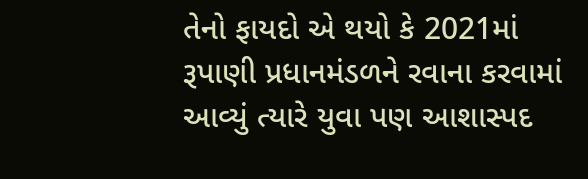તેનો ફાયદો એ થયો કે 2021માં રૂપાણી પ્રધાનમંડળને રવાના કરવામાં આવ્યું ત્યારે યુવા પણ આશાસ્પદ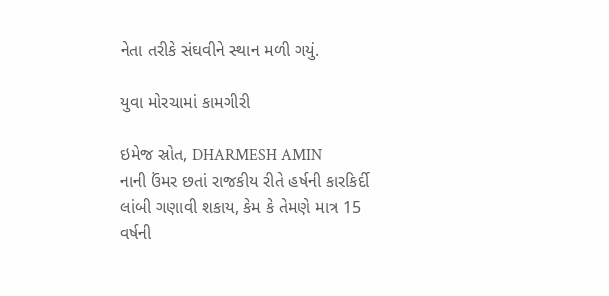નેતા તરીકે સંઘવીને સ્થાન મળી ગયું.

યુવા મોરચામાં કામગીરી

ઇમેજ સ્રોત, DHARMESH AMIN
નાની ઉંમર છતાં રાજકીય રીતે હર્ષની કારકિર્દી લાંબી ગણાવી શકાય, કેમ કે તેમણે માત્ર 15 વર્ષની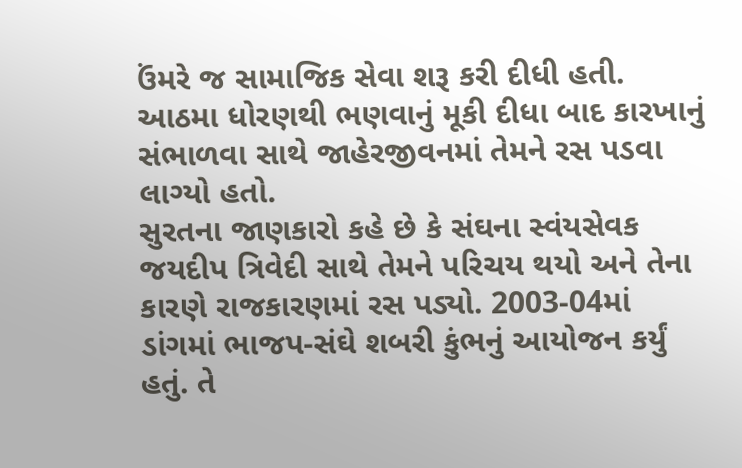ઉંમરે જ સામાજિક સેવા શરૂ કરી દીધી હતી. આઠમા ધોરણથી ભણવાનું મૂકી દીધા બાદ કારખાનું સંભાળવા સાથે જાહેરજીવનમાં તેમને રસ પડવા લાગ્યો હતો.
સુરતના જાણકારો કહે છે કે સંઘના સ્વંયસેવક જયદીપ ત્રિવેદી સાથે તેમને પરિચય થયો અને તેના કારણે રાજકારણમાં રસ પડ્યો. 2003-04માં ડાંગમાં ભાજપ-સંઘે શબરી કુંભનું આયોજન કર્યું હતું. તે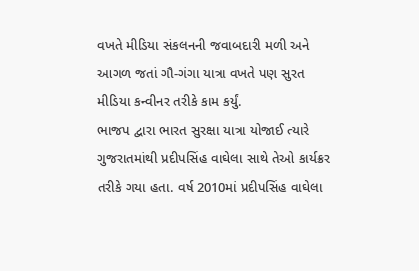વખતે મીડિયા સંકલનની જવાબદારી મળી અને આગળ જતાં ગૌ-ગંગા યાત્રા વખતે પણ સુરત મીડિયા કન્વીનર તરીકે કામ કર્યું.
ભાજપ દ્વારા ભારત સુરક્ષા યાત્રા યોજાઈ ત્યારે ગુજરાતમાંથી પ્રદીપસિંહ વાઘેલા સાથે તેઓ કાર્યક્રર તરીકે ગયા હતા. વર્ષ 2010માં પ્રદીપસિંહ વાઘેલા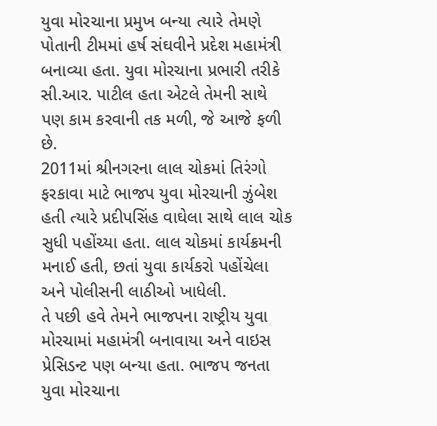યુવા મોરચાના પ્રમુખ બન્યા ત્યારે તેમણે પોતાની ટીમમાં હર્ષ સંઘવીને પ્રદેશ મહામંત્રી બનાવ્યા હતા. યુવા મોરચાના પ્રભારી તરીકે સી.આર. પાટીલ હતા એટલે તેમની સાથે પણ કામ કરવાની તક મળી, જે આજે ફળી છે.
2011માં શ્રીનગરના લાલ ચોકમાં તિરંગો ફરકાવા માટે ભાજપ યુવા મોરચાની ઝુંબેશ હતી ત્યારે પ્રદીપસિંહ વાઘેલા સાથે લાલ ચોક સુધી પહોંચ્યા હતા. લાલ ચોકમાં કાર્યક્રમની મનાઈ હતી, છતાં યુવા કાર્યકરો પહોંચેલા અને પોલીસની લાઠીઓ ખાધેલી.
તે પછી હવે તેમને ભાજપના રાષ્ટ્રીય યુવા મોરચામાં મહામંત્રી બનાવાયા અને વાઇસ પ્રેસિડન્ટ પણ બન્યા હતા. ભાજપ જનતા યુવા મોરચાના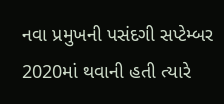નવા પ્રમુખની પસંદગી સપ્ટેમ્બર 2020માં થવાની હતી ત્યારે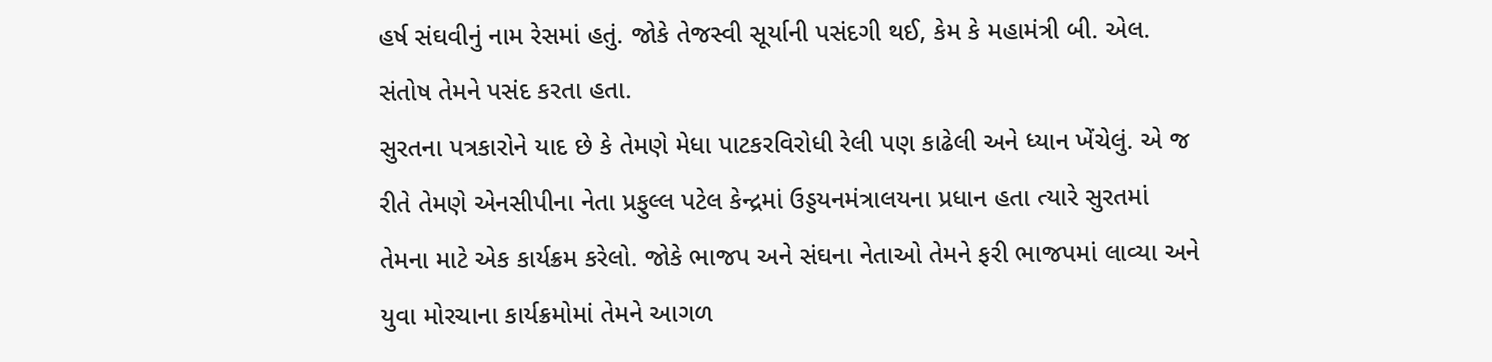હર્ષ સંઘવીનું નામ રેસમાં હતું. જોકે તેજસ્વી સૂર્યાની પસંદગી થઈ, કેમ કે મહામંત્રી બી. એલ. સંતોષ તેમને પસંદ કરતા હતા.
સુરતના પત્રકારોને યાદ છે કે તેમણે મેધા પાટકરવિરોધી રેલી પણ કાઢેલી અને ધ્યાન ખેંચેલું. એ જ રીતે તેમણે એનસીપીના નેતા પ્રફુલ્લ પટેલ કેન્દ્રમાં ઉડ્ડયનમંત્રાલયના પ્રધાન હતા ત્યારે સુરતમાં તેમના માટે એક કાર્યક્રમ કરેલો. જોકે ભાજપ અને સંઘના નેતાઓ તેમને ફરી ભાજપમાં લાવ્યા અને યુવા મોરચાના કાર્યક્રમોમાં તેમને આગળ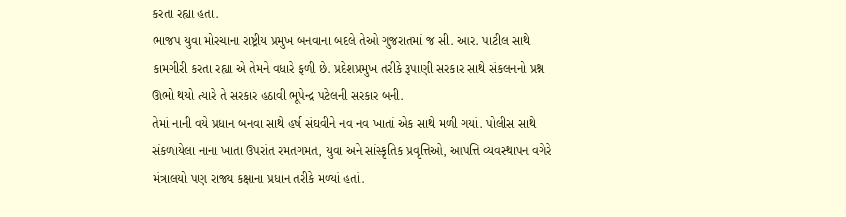કરતા રહ્યા હતા.
ભાજપ યુવા મોરચાના રાષ્ટ્રીય પ્રમુખ બનવાના બદલે તેઓ ગુજરાતમાં જ સી. આર. પાટીલ સાથે કામગીરી કરતા રહ્યા એ તેમને વધારે ફળી છે. પ્રદેશપ્રમુખ તરીકે રૂપાણી સરકાર સાથે સંકલનનો પ્રશ્ન ઊભો થયો ત્યારે તે સરકાર હઠાવી ભૂપેન્દ્ર પટેલની સરકાર બની.
તેમાં નાની વયે પ્રધાન બનવા સાથે હર્ષ સંઘવીને નવ નવ ખાતાં એક સાથે મળી ગયાં. પોલીસ સાથે સંકળાયેલા નાના ખાતા ઉપરાંત રમતગમત, યુવા અને સાંસ્કૃતિક પ્રવૃત્તિઓ, આપત્તિ વ્યવસ્થાપન વગેરે મંત્રાલયો પણ રાજ્ય કક્ષાના પ્રધાન તરીકે મળ્યાં હતાં.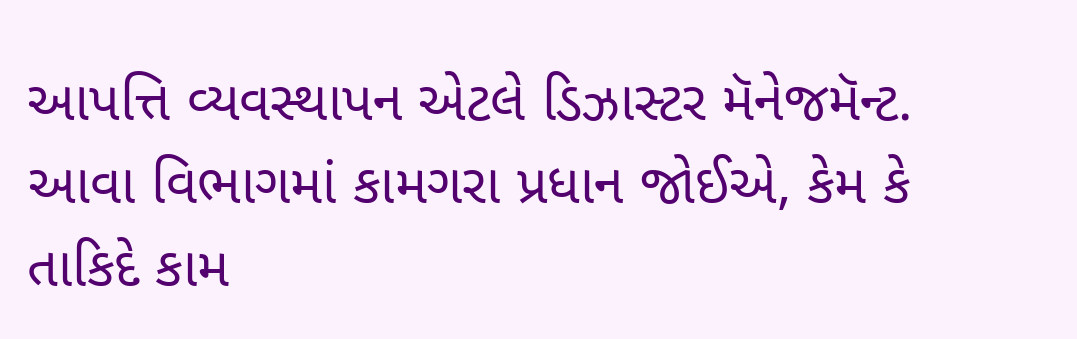આપત્તિ વ્યવસ્થાપન એટલે ડિઝાસ્ટર મૅનેજમૅન્ટ. આવા વિભાગમાં કામગરા પ્રધાન જોઈએ, કેમ કે તાકિદે કામ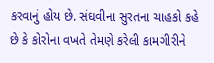કરવાનું હોય છે. સંઘવીના સુરતના ચાહકો કહે છે કે કોરોના વખતે તેમણે કરેલી કામગીરીને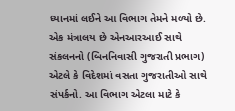ધ્યાનમાં લઈને આ વિભાગ તેમને મળ્યો છે.
એક મંત્રાલય છે એનઆરઆઈ સાથે સંકલનનો (બિનનિવાસી ગુજરાતી પ્રભાગ) એટલે કે વિદેશમાં વસતા ગુજરાતીઓ સાથે સંપર્કનો. આ વિભાગ એટલા માટે કે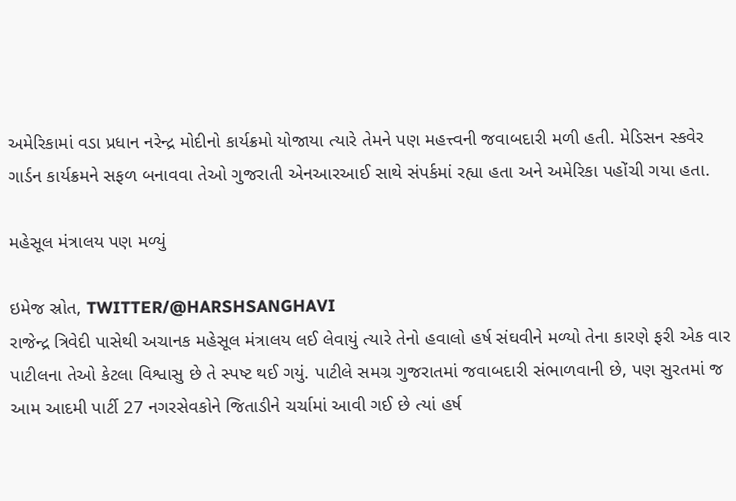અમેરિકામાં વડા પ્રધાન નરેન્દ્ર મોદીનો કાર્યક્રમો યોજાયા ત્યારે તેમને પણ મહત્ત્વની જવાબદારી મળી હતી. મેડિસન સ્કવેર ગાર્ડન કાર્યક્રમને સફળ બનાવવા તેઓ ગુજરાતી એનઆરઆઈ સાથે સંપર્કમાં રહ્યા હતા અને અમેરિકા પહોંચી ગયા હતા.

મહેસૂલ મંત્રાલય પણ મળ્યું

ઇમેજ સ્રોત, TWITTER/@HARSHSANGHAVI
રાજેન્દ્ર ત્રિવેદી પાસેથી અચાનક મહેસૂલ મંત્રાલય લઈ લેવાયું ત્યારે તેનો હવાલો હર્ષ સંઘવીને મળ્યો તેના કારણે ફરી એક વાર પાટીલના તેઓ કેટલા વિશ્વાસુ છે તે સ્પષ્ટ થઈ ગયું. પાટીલે સમગ્ર ગુજરાતમાં જવાબદારી સંભાળવાની છે, પણ સુરતમાં જ આમ આદમી પાર્ટી 27 નગરસેવકોને જિતાડીને ચર્ચામાં આવી ગઈ છે ત્યાં હર્ષ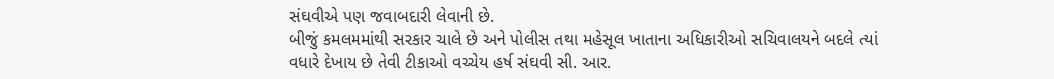સંઘવીએ પણ જવાબદારી લેવાની છે.
બીજું કમલમમાંથી સરકાર ચાલે છે અને પોલીસ તથા મહેસૂલ ખાતાના અધિકારીઓ સચિવાલયને બદલે ત્યાં વધારે દેખાય છે તેવી ટીકાઓ વચ્ચેય હર્ષ સંઘવી સી. આર.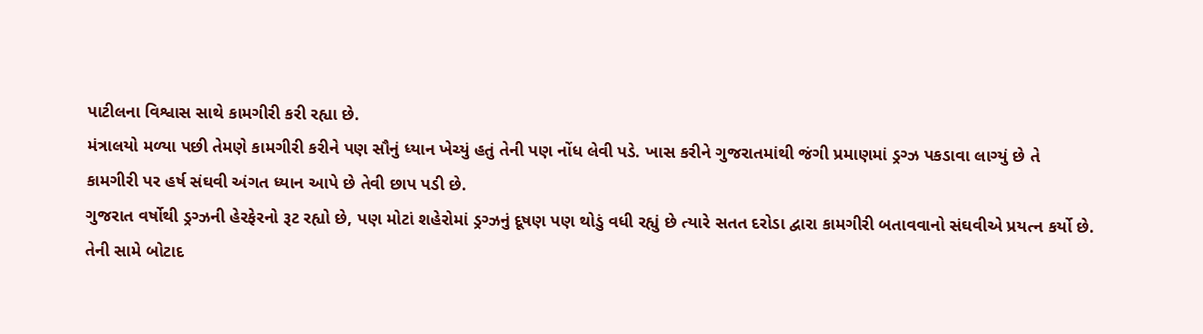પાટીલના વિશ્વાસ સાથે કામગીરી કરી રહ્યા છે.
મંત્રાલયો મળ્યા પછી તેમણે કામગીરી કરીને પણ સૌનું ધ્યાન ખેચ્યું હતું તેની પણ નોંધ લેવી પડે. ખાસ કરીને ગુજરાતમાંથી જંગી પ્રમાણમાં ડ્રગ્ઝ પકડાવા લાગ્યું છે તે કામગીરી પર હર્ષ સંઘવી અંગત ધ્યાન આપે છે તેવી છાપ પડી છે.
ગુજરાત વર્ષોથી ડ્રગ્ઝની હેરફેરનો રૂટ રહ્યો છે, પણ મોટાં શહેરોમાં ડ્રગ્ઝનું દૂષણ પણ થોડું વધી રહ્યું છે ત્યારે સતત દરોડા દ્વારા કામગીરી બતાવવાનો સંઘવીએ પ્રયત્ન કર્યો છે.
તેની સામે બોટાદ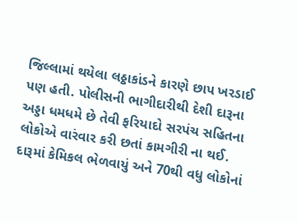જિલ્લામાં થયેલા લઠ્ઠાકાંડને કારણે છાપ ખરડાઈ પણ હતી. પોલીસની ભાગીદારીથી દેશી દારૂના અડ્ડા ધમધમે છે તેવી ફરિયાદો સરપંચ સહિતના લોકોએ વારંવાર કરી છતાં કામગીરી ના થઈ. દારૂમાં કેમિકલ ભેળવાયું અને 70થી વધુ લોકોનાં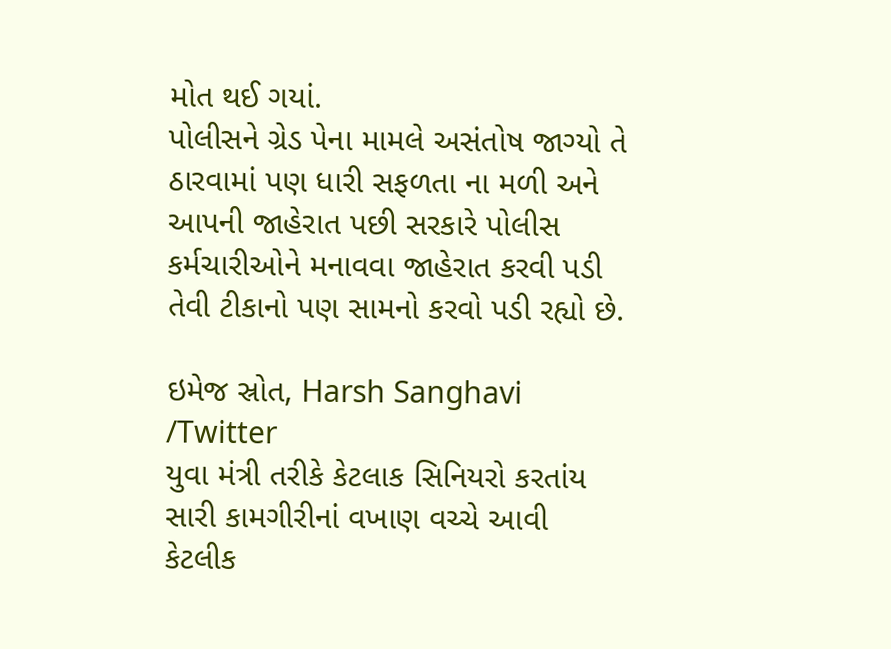મોત થઈ ગયાં.
પોલીસને ગ્રેડ પેના મામલે અસંતોષ જાગ્યો તે ઠારવામાં પણ ધારી સફળતા ના મળી અને આપની જાહેરાત પછી સરકારે પોલીસ કર્મચારીઓને મનાવવા જાહેરાત કરવી પડી તેવી ટીકાનો પણ સામનો કરવો પડી રહ્યો છે.

ઇમેજ સ્રોત, Harsh Sanghavi /Twitter
યુવા મંત્રી તરીકે કેટલાક સિનિયરો કરતાંય સારી કામગીરીનાં વખાણ વચ્ચે આવી કેટલીક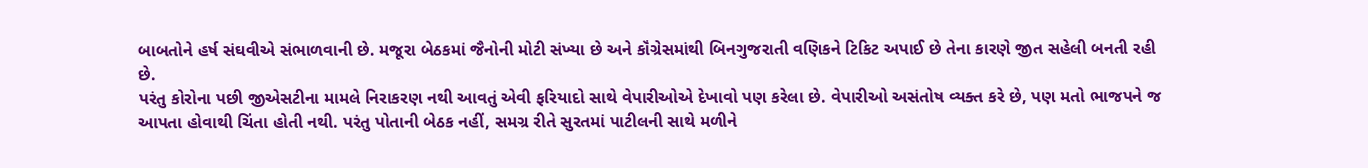બાબતોને હર્ષ સંઘવીએ સંભાળવાની છે. મજૂરા બેઠકમાં જૈનોની મોટી સંખ્યા છે અને કૉંગ્રેસમાંથી બિનગુજરાતી વણિકને ટિકિટ અપાઈ છે તેના કારણે જીત સહેલી બનતી રહી છે.
પરંતુ કોરોના પછી જીએસટીના મામલે નિરાકરણ નથી આવતું એવી ફરિયાદો સાથે વેપારીઓએ દેખાવો પણ કરેલા છે. વેપારીઓ અસંતોષ વ્યક્ત કરે છે, પણ મતો ભાજપને જ આપતા હોવાથી ચિંતા હોતી નથી. પરંતુ પોતાની બેઠક નહીં, સમગ્ર રીતે સુરતમાં પાટીલની સાથે મળીને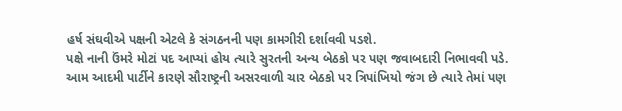હર્ષ સંઘવીએ પક્ષની એટલે કે સંગઠનની પણ કામગીરી દર્શાવવી પડશે.
પક્ષે નાની ઉંમરે મોટાં પદ આપ્યાં હોય ત્યારે સુરતની અન્ય બેઠકો પર પણ જવાબદારી નિભાવવી પડે.
આમ આદમી પાર્ટીને કારણે સૌરાષ્ટ્રની અસરવાળી ચાર બેઠકો પર ત્રિપાંખિયો જંગ છે ત્યારે તેમાં પણ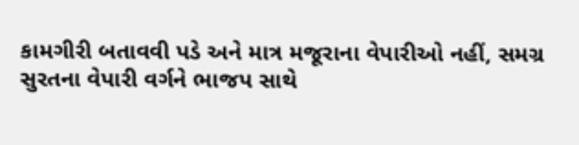કામગીરી બતાવવી પડે અને માત્ર મજૂરાના વેપારીઓ નહીં, સમગ્ર સુરતના વેપારી વર્ગને ભાજપ સાથે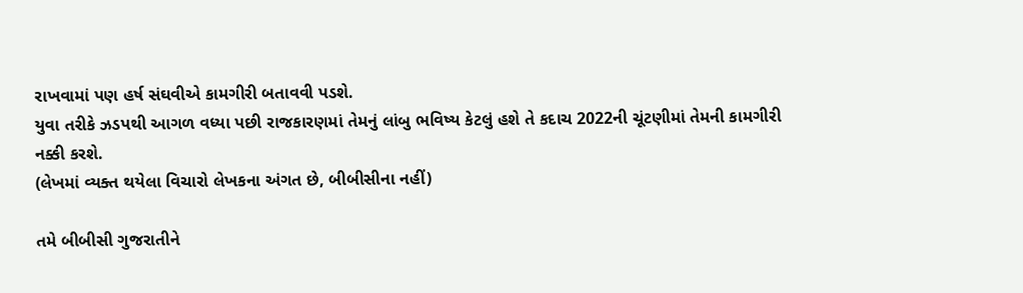રાખવામાં પણ હર્ષ સંઘવીએ કામગીરી બતાવવી પડશે.
યુવા તરીકે ઝડપથી આગળ વધ્યા પછી રાજકારણમાં તેમનું લાંબુ ભવિષ્ય કેટલું હશે તે કદાચ 2022ની ચૂંટણીમાં તેમની કામગીરી નક્કી કરશે.
(લેખમાં વ્યક્ત થયેલા વિચારો લેખકના અંગત છે, બીબીસીના નહીં)

તમે બીબીસી ગુજરાતીને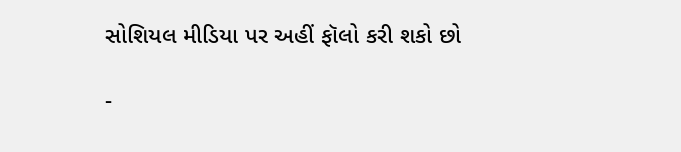સોશિયલ મીડિયા પર અહીં ફૉલો કરી શકો છો

-